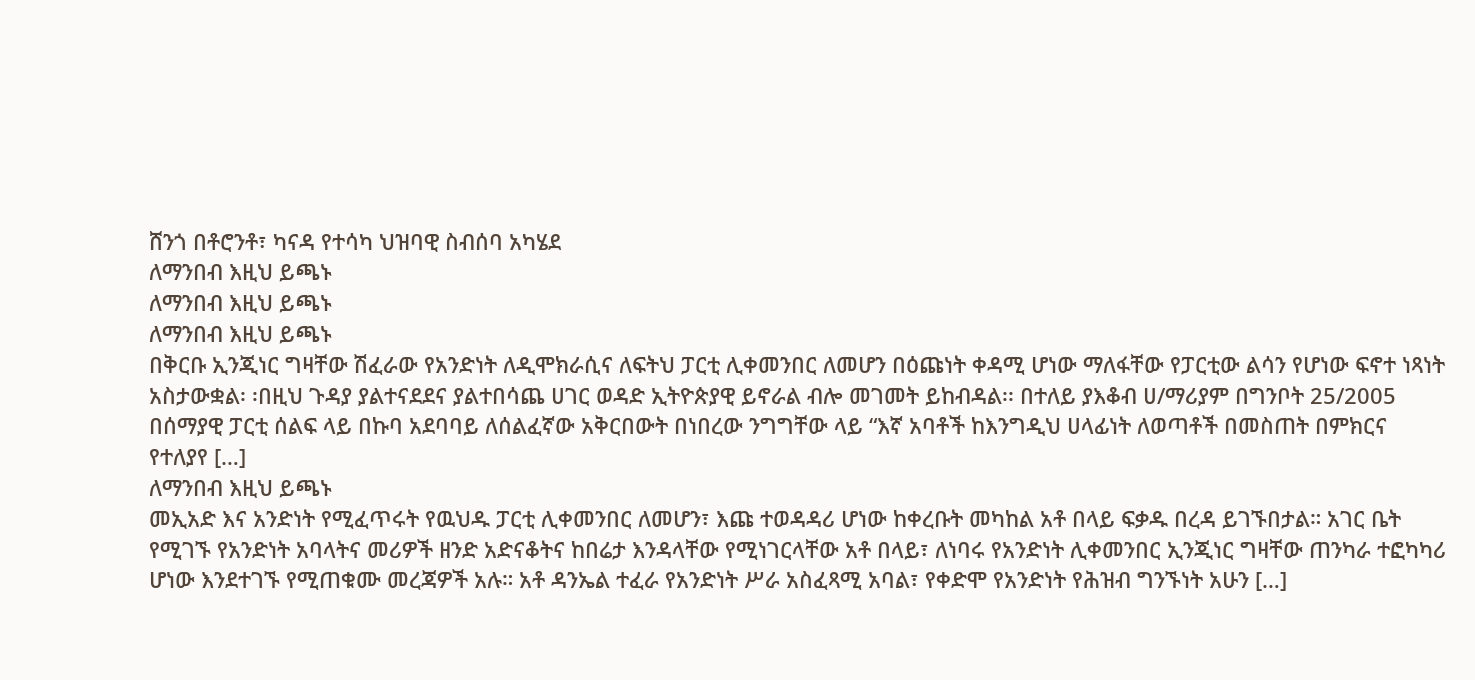ሸንጎ በቶሮንቶ፣ ካናዳ የተሳካ ህዝባዊ ስብሰባ አካሄደ
ለማንበብ እዚህ ይጫኑ
ለማንበብ እዚህ ይጫኑ
ለማንበብ እዚህ ይጫኑ
በቅርቡ ኢንጂነር ግዛቸው ሽፈራው የአንድነት ለዲሞክራሲና ለፍትህ ፓርቲ ሊቀመንበር ለመሆን በዕጩነት ቀዳሚ ሆነው ማለፋቸው የፓርቲው ልሳን የሆነው ፍኖተ ነጻነት አስታውቋል፡ ፡በዚህ ጉዳያ ያልተናደደና ያልተበሳጨ ሀገር ወዳድ ኢትዮጵያዊ ይኖራል ብሎ መገመት ይከብዳል፡፡ በተለይ ያእቆብ ሀ/ማሪያም በግንቦት 25/2005 በሰማያዊ ፓርቲ ሰልፍ ላይ በኩባ አደባባይ ለሰልፈኛው አቅርበውት በነበረው ንግግቸው ላይ “እኛ አባቶች ከእንግዲህ ሀላፊነት ለወጣቶች በመስጠት በምክርና የተለያየ […]
ለማንበብ እዚህ ይጫኑ
መኢአድ እና አንድነት የሚፈጥሩት የዉህዱ ፓርቲ ሊቀመንበር ለመሆን፣ እጩ ተወዳዳሪ ሆነው ከቀረቡት መካከል አቶ በላይ ፍቃዱ በረዳ ይገኙበታል። አገር ቤት የሚገኙ የአንድነት አባላትና መሪዎች ዘንድ አድናቆትና ከበሬታ እንዳላቸው የሚነገርላቸው አቶ በላይ፣ ለነባሩ የአንድነት ሊቀመንበር ኢንጂነር ግዛቸው ጠንካራ ተፎካካሪ ሆነው እንደተገኙ የሚጠቁሙ መረጃዎች አሉ። አቶ ዳንኤል ተፈራ የአንድነት ሥራ አስፈጻሚ አባል፣ የቀድሞ የአንድነት የሕዝብ ግንኙነት አሁን […]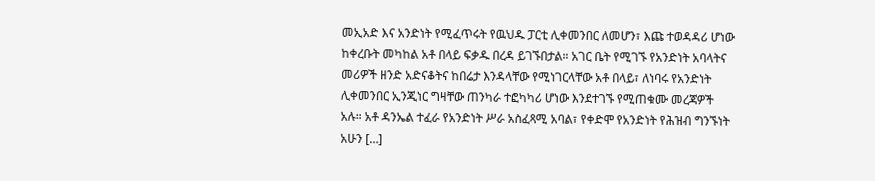መኢአድ እና አንድነት የሚፈጥሩት የዉህዱ ፓርቲ ሊቀመንበር ለመሆን፣ እጩ ተወዳዳሪ ሆነው ከቀረቡት መካከል አቶ በላይ ፍቃዱ በረዳ ይገኙበታል። አገር ቤት የሚገኙ የአንድነት አባላትና መሪዎች ዘንድ አድናቆትና ከበሬታ እንዳላቸው የሚነገርላቸው አቶ በላይ፣ ለነባሩ የአንድነት ሊቀመንበር ኢንጂነር ግዛቸው ጠንካራ ተፎካካሪ ሆነው እንደተገኙ የሚጠቁሙ መረጃዎች አሉ። አቶ ዳንኤል ተፈራ የአንድነት ሥራ አስፈጻሚ አባል፣ የቀድሞ የአንድነት የሕዝብ ግንኙነት አሁን […]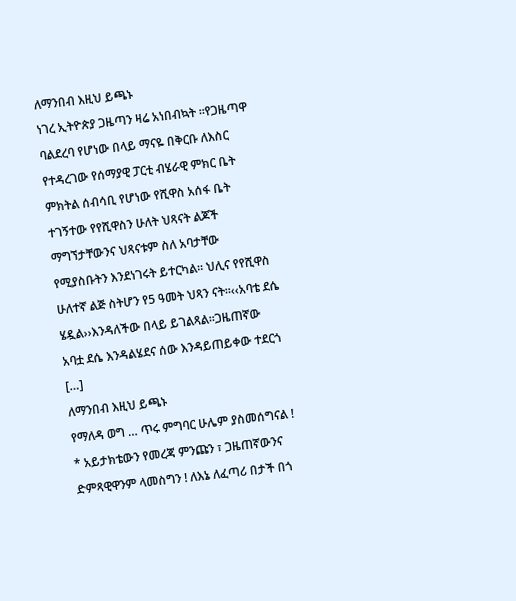ለማንበብ እዚህ ይጫኑ
ነገረ ኢትዮጵያ ጋዜጣን ዛሬ አነበብኳት ፡፡የጋዜጣዋ ባልደረባ የሆነው በላይ ማናዬ በቅርቡ ለእስር የተዳረገው የሰማያዊ ፓርቲ ብሄራዊ ምክር ቤት ምክትል ሰብሳቢ የሆነው የሺዋስ አሰፋ ቤት ተገኝተው የየሺዋስን ሁለት ህጻናት ልጆች ማግኘታቸውንና ህጻናቱም ስለ አባታቸው የሚያስቡትን እንደነገሩት ይተርካል፡፡ ህሊና የየሺዋስ ሁለተኛ ልጅ ስትሆን የ5 ዓመት ህጻን ናት፡፡‹‹አባቴ ደሴ ሄዷል››እንዳለችው በላይ ይገልጻል፡፡ጋዜጠኛው አባቷ ደሴ እንዳልሄደና ሰው እንዳይጠይቀው ተደርጎ […]
ለማንበብ እዚህ ይጫኑ
የማለዳ ወግ … ጥሩ ምግባር ሁሌም ያስመሰግናል ! * አይታክቴውን የመረጃ ምንጩን ፣ ጋዜጠኛውንና ድምጻዊዋንም ላመስግን ! ለእኔ ለፈጣሪ በታች በጎ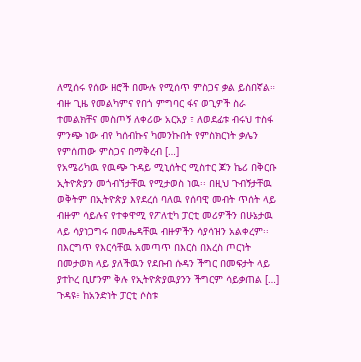ለሚሰሩ የሰው ዘሮች በሙሉ የሚሰጥ ምስጋና ቃል ይስበኛል። ብዙ ጊዜ የመልካምና የበጎ ምግባር ፋና ወጊዎች ስራ ተመልክቸና መስጦኝ ለቀሪው አርአያ ፣ ለወደፊቱ ብሩህ ተስፋ ምንጭ ነው ብየ ካሰብኩና ካመንኩበት የምስክርነት ቃሌን የምሰጠው ምስጋና በማቅረብ […]
የአሜሪካዉ የዉጭ ጉዳይ ሚኒሰትር ሚስተር ጆን ኬሪ በቅርቡ ኢትዮጵያን መጎብኘታቸዉ የሚታወስ ነዉ፡፡ በዚህ ጉብኝታቸዉ ወቅትም በኢትዮጵያ እየደረሰ ባለዉ የሰባዊ መብት ጥሰት ላይ ብዙም ሳይሉና የተቀዋሚ የፖለቲካ ፓርቲ መሪዎችን በሁኔታዉ ላይ ሳያነጋግሩ በመሔዳቸዉ ብዙዎችን ሳያሳዝን አልቀረም፡፡ በእርግጥ የእርሳቸዉ አመጣጥ በእርስ በእረስ ጦርነት በመታወክ ላይ ያለችዉን የደቡብ ሱዳን ችግር በመፍታት ላይ ያተኮረ ቢሆንም ቅሉ የኢትዮጵያዉያንን ችግርም ሳይቃጠል […]
ጉዳዩ፥ ከአንድነት ፓርቲ ሶስቱ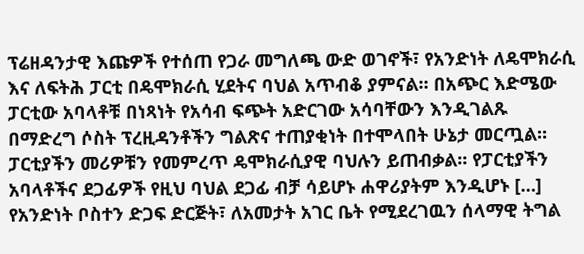ፕሬዘዳንታዊ እጩዎች የተሰጠ የጋራ መግለጫ ውድ ወገኖች፣ የአንድነት ለዴሞክራሲ እና ለፍትሕ ፓርቲ በዴሞክራሲ ሂደትና ባህል አጥብቆ ያምናል። በአጭር እድሜው ፓርቲው አባላቶቹ በነጻነት የአሳብ ፍጭት አድርገው አሳባቸውን እንዲገልጹ በማድረግ ሶስት ፕረዚዳንቶችን ግልጽና ተጠያቂነት በተሞላበት ሁኔታ መርጧል። ፓርቲያችን መሪዎቹን የመምረጥ ዴሞክራሲያዊ ባህሉን ይጠብቃል። የፓርቲያችን አባላቶችና ደጋፊዎች የዚህ ባህል ደጋፊ ብቻ ሳይሆኑ ሐዋሪያትም እንዲሆኑ […]
የአንድነት ቦስተን ድጋፍ ድርጅት፣ ለአመታት አገር ቤት የሚደረገዉን ሰላማዊ ትግል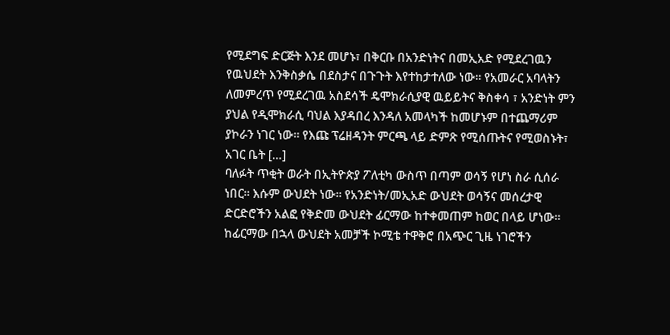የሚደግፍ ድርጅት እንደ መሆኑ፣ በቅርቡ በአንድነትና በመኢአድ የሚደረገዉን የዉህደት እንቅስቃሴ በደስታና በጉጉት እየተከታተለው ነው። የአመራር አባላትን ለመምረጥ የሚደረገዉ አስደሳች ዴሞክራሲያዊ ዉይይትና ቅስቀሳ ፣ አንድነት ምን ያህል የዲሞክራሲ ባህል እያዳበረ እንዳለ አመላካች ከመሆኑም በተጨማሪም ያኮራን ነገር ነው። የእጩ ፕሬዘዳንት ምርጫ ላይ ድምጽ የሚሰጡትና የሚወስኑት፣ አገር ቤት […]
ባለፉት ጥቂት ወራት በኢትዮጵያ ፖለቲካ ውስጥ በጣም ወሳኝ የሆነ ስራ ሲሰራ ነበር፡፡ እሱም ውህደት ነው፡፡ የአንድነት/መኢአድ ውህደት ወሳኝና መሰረታዊ ድርድሮችን አልፎ የቅድመ ውህደት ፊርማው ከተቀመጠም ከወር በላይ ሆነው፡፡ ከፊርማው በኋላ ውህደት አመቻች ኮሚቴ ተዋቅሮ በአጭር ጊዜ ነገሮችን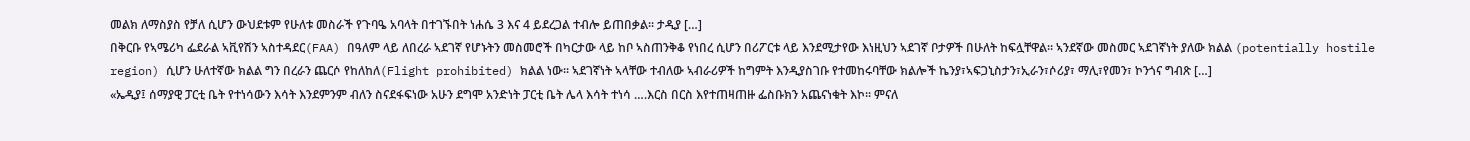መልክ ለማስያስ የቻለ ሲሆን ውህደቱም የሁለቱ መስራች የጉባዔ አባላት በተገኙበት ነሐሴ 3 እና 4 ይደረጋል ተብሎ ይጠበቃል፡፡ ታዲያ […]
በቅርቡ የኣሜሪካ ፌደራል ኣቪየሽን ኣስተዳደር(FAA) በዓለም ላይ ለበረራ ኣደገኛ የሆኑትን መስመሮች በካርታው ላይ ከቦ ኣስጠንቅቆ የነበረ ሲሆን በሪፖርቱ ላይ እንደሚታየው እነዚህን ኣደገኛ ቦታዎች በሁለት ከፍሏቸዋል። ኣንደኛው መስመር ኣደገኛነት ያለው ክልል (potentially hostile region) ሲሆን ሁለተኛው ክልል ግን በረራን ጨርሶ የከለከለ(Flight prohibited) ክልል ነው። ኣደገኛነት ኣላቸው ተብለው ኣብራሪዎች ከግምት እንዲያስገቡ የተመከሩባቸው ክልሎች ኬንያ፣ኣፍጋኒስታን፣ኢራን፣ሶሪያ፣ ማሊ፣የመን፣ ኮንጎና ግብጽ […]
«ኤዲያ፤ ሰማያዊ ፓርቲ ቤት የተነሳውን እሳት እንደምንም ብለን ስናደፋፍነው አሁን ደግሞ አንድነት ፓርቲ ቤት ሌላ እሳት ተነሳ ….እርስ በርስ እየተጠዛጠዙ ፌስቡክን አጨናነቁት እኮ፡፡ ምናለ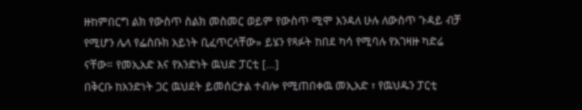ዙከምበርግ ልክ የውስጥ ስልክ መስመር ወይም የውስጥ ሚሞ እንዳለ ሁሉ ለውስጥ ጉዳይ ብቻ የሚሆን ሌላ የፌስቡክ አይነት ቢፈጥርላቸው» ይሄን የጻፉት ከበደ ካሳ የሚባሉ የአገዛዙ ካድሬ ናቸው። የመኢአድ እና የአንድነት ዉህድ ፓርቲ […]
በቅርቡ ከአንድነት ጋር ዉህደት ይመሰርታል ተብሎ የሚጠበቀዉ መኢአድ ፣ የዉህዱን ፓርቲ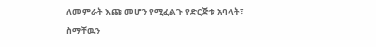ለመምራት እጩ መሆን የሚፈልጉ የድርጅቱ አባላት፣ ስማቸዉን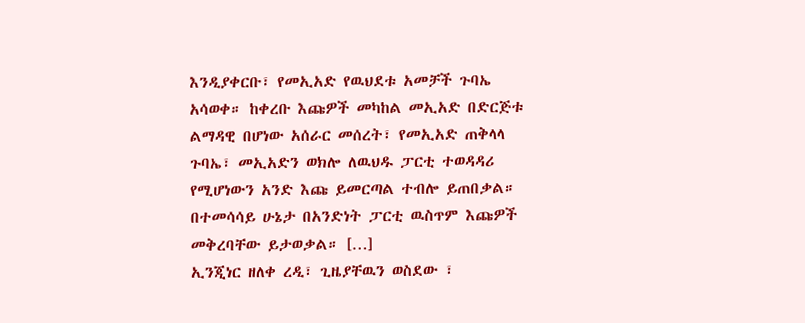እንዲያቀርቡ፣ የመኢአድ የዉህደቱ አመቻች ጉባኤ አሳወቀ። ከቀረቡ እጩዎች መካከል መኢአድ በድርጅቱ ልማዳዊ በሆነው አሰራር መሰረት፣ የመኢአድ ጠቅላላ ጉባኤ፣ መኢአድን ወክሎ ለዉህዱ ፓርቲ ተወዳዳሪ የሚሆነውን አንድ እጩ ይመርጣል ተብሎ ይጠበቃል። በተመሳሳይ ሁኔታ በአንድነት ፓርቲ ዉስጥም እጩዎች መቅረባቸው ይታወቃል። […]
ኢንጂነር ዘለቀ ረዲ፣ ጊዜያቸዉን ወስደው ፣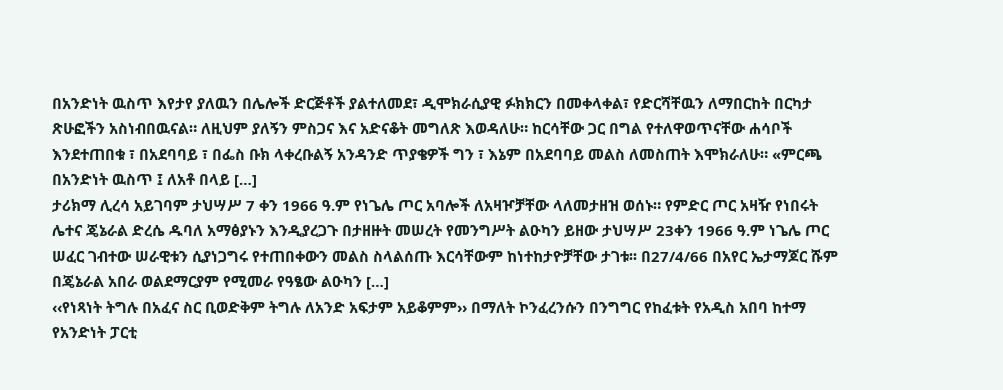በአንድነት ዉስጥ እየታየ ያለዉን በሌሎች ድርጅቶች ያልተለመደ፣ ዲሞክራሲያዊ ፉክክርን በመቀላቀል፣ የድርሻቸዉን ለማበርከት በርካታ ጽሁፎችን አስነብበዉናል። ለዚህም ያለኝን ምስጋና እና አድናቆት መግለጽ እወዳለሁ። ከርሳቸው ጋር በግል የተለዋወጥናቸው ሐሳቦች እንደተጠበቁ ፣ በአደባባይ ፣ በፌስ ቡክ ላቀረቡልኝ አንዳንድ ጥያቄዎች ግን ፣ እኔም በአደባባይ መልስ ለመስጠት እሞክራለሁ። «ምርጫ በአንድነት ዉስጥ ፤ ለአቶ በላይ […]
ታሪክማ ሊረሳ አይገባም ታህሣሥ 7 ቀን 1966 ዓ.ም የነጌሌ ጦር አባሎች ለአዛዦቻቸው ላለመታዘዝ ወሰኑ። የምድር ጦር አዛዥ የነበሩት ሌተና ጄኔራል ድረሴ ዱባለ አማፅያኑን እንዲያረጋጉ በታዘዙት መሠረት የመንግሥት ልዑካን ይዘው ታህሣሥ 23ቀን 1966 ዓ.ም ነጌሌ ጦር ሠፈር ገብተው ሠራዊቱን ሲያነጋግሩ የተጠበቀውን መልስ ስላልሰጡ እርሳቸውም ከነተከታዮቻቸው ታገቱ፡፡ በ27/4/66 በአየር ኤታማጆር ሹም በጄኔራል አበራ ወልደማርያም የሚመራ የዓፄው ልዑካን […]
‹‹የነጻነት ትግሉ በአፈና ስር ቢወድቅም ትግሉ ለአንድ አፍታም አይቆምም›› በማለት ኮንፈረንሱን በንግግር የከፈቱት የአዲስ አበባ ከተማ የአንድነት ፓርቲ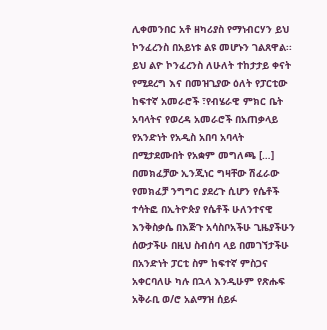ሊቀመንበር አቶ ዘካሪያስ የማነብርሃን ይህ ኮንፈረንስ በአይነቱ ልዩ መሆኑን ገልጸዋል፡፡ ይህ ልዮ ኮንፈረንስ ለሁለት ተከታታይ ቀናት የሚደረግ እና በመዝጊያው ዕለት የፓርቲው ከፍተኛ አመራሮች ፣የብሄራዊ ምክር ቤት አባላትና የወረዳ አመራሮች በአጠቃላይ የአንድነት የአዲስ አበባ አባላት በሚታደሙበት የአቋም መግለጫ […]
በመክፈቻው ኢንጂነር ግዛቸው ሽፈራው የመክፈቻ ንግግር ያደረጉ ሲሆን የሴቶች ተሳትፎ በኢትዮጵያ የሴቶች ሁለንተናዊ እንቅስቃሴ በእጅጉ አሳስቦአችሁ ጊዜያችሁን ሰውታችሁ በዚህ ስብሰባ ላይ በመገኘታችሁ በአንድነት ፓርቲ ስም ከፍተኛ ምስጋና አቀርባለሁ ካሉ በኋላ እንዲሁም የጽሑፍ አቅራቢ ወ/ሮ አልማዝ ሰይፉ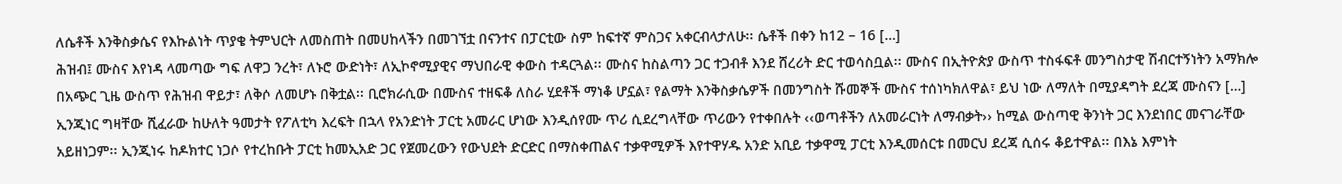ለሴቶች እንቅስቃሴና የእኩልነት ጥያቄ ትምህርት ለመስጠት በመሀከላችን በመገኘቷ በናንተና በፓርቲው ስም ከፍተኛ ምስጋና አቀርብላታለሁ፡፡ ሴቶች በቀን ከ12 – 16 […]
ሕዝብ፤ ሙስና እየነዳ ላመጣው ግፍ ለዋጋ ንረት፣ ለኑሮ ውድነት፣ ለኢኮኖሚያዊና ማህበራዊ ቀውስ ተዳርጓል፡፡ ሙስና ከስልጣን ጋር ተጋብቶ እንደ ሸረሪት ድር ተወሳስቧል፡፡ ሙስና በኢትዮጵያ ውስጥ ተስፋፍቶ መንግስታዊ ሽብርተኝነትን አማክሎ በአጭር ጊዜ ውስጥ የሕዝብ ዋይታ፣ ለቅሶ ለመሆኑ በቅቷል፡፡ ቢሮክራሲው በሙስና ተዘፍቆ ለስራ ሂደቶች ማነቆ ሆኗል፣ የልማት እንቅስቃሴዎች በመንግስት ሹመኞች ሙስና ተሰነካክለዋል፣ ይህ ነው ለማለት በሚያዳግት ደረጃ ሙስናን […]
ኢንጂነር ግዛቸው ሺፈራው ከሁለት ዓመታት የፖለቲካ እረፍት በኋላ የአንድነት ፓርቲ አመራር ሆነው እንዲሰየሙ ጥሪ ሲደረግላቸው ጥሪውን የተቀበሉት ‹‹ወጣቶችን ለአመራርነት ለማብቃት›› ከሚል ውስጣዊ ቅንነት ጋር እንደነበር መናገራቸው አይዘነጋም፡፡ ኢንጂነሩ ከዶክተር ነጋሶ የተረከቡት ፓርቲ ከመኢአድ ጋር የጀመረውን የውህደት ድርድር በማስቀጠልና ተቃዋሚዎች እየተዋሃዱ አንድ አቢይ ተቃዋሚ ፓርቲ እንዲመሰርቱ በመርህ ደረጃ ሲሰሩ ቆይተዋል፡፡ በእኔ እምነት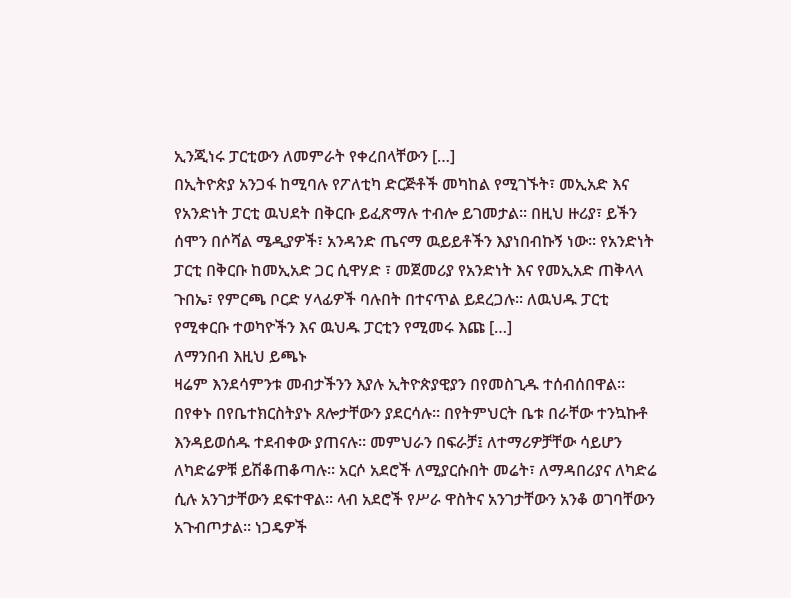ኢንጂነሩ ፓርቲውን ለመምራት የቀረበላቸውን […]
በኢትዮጵያ አንጋፋ ከሚባሉ የፖለቲካ ድርጅቶች መካከል የሚገኙት፣ መኢአድ እና የአንድነት ፓርቲ ዉህደት በቅርቡ ይፈጽማሉ ተብሎ ይገመታል። በዚህ ዙሪያ፣ ይችን ሰሞን በሶሻል ሜዲያዎች፣ አንዳንድ ጤናማ ዉይይቶችን እያነበብኩኝ ነው። የአንድነት ፓርቲ በቅርቡ ከመኢአድ ጋር ሲዋሃድ ፣ መጀመሪያ የአንድነት እና የመኢአድ ጠቅላላ ጉበኤ፣ የምርጫ ቦርድ ሃላፊዎች ባሉበት በተናጥል ይደረጋሉ። ለዉህዱ ፓርቲ የሚቀርቡ ተወካዮችን እና ዉህዱ ፓርቲን የሚመሩ እጩ […]
ለማንበብ እዚህ ይጫኑ
ዛሬም እንደሳምንቱ መብታችንን እያሉ ኢትዮጵያዊያን በየመስጊዱ ተሰብሰበዋል። በየቀኑ በየቤተክርስትያኑ ጸሎታቸውን ያደርሳሉ። በየትምህርት ቤቱ በራቸው ተንኳኩቶ እንዳይወሰዱ ተደብቀው ያጠናሉ። መምህራን በፍራቻ፤ ለተማሪዎቻቸው ሳይሆን ለካድሬዎቹ ይሽቆጠቆጣሉ። አርሶ አደሮች ለሚያርሱበት መሬት፣ ለማዳበሪያና ለካድሬ ሲሉ አንገታቸውን ደፍተዋል። ላብ አደሮች የሥራ ዋስትና አንገታቸውን አንቆ ወገባቸውን አጉብጦታል። ነጋዴዎች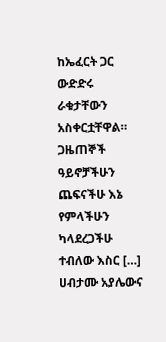ከኤፈርት ጋር ውድድሩ ራቁታቸውን አስቀርቷቸዋል። ጋዜጠኞች ዓይኖቻችሁን ጨፍናችሁ እኔ የምላችሁን ካላደረጋችሁ ተብለው እስር […]
ሀብታሙ አያሌውና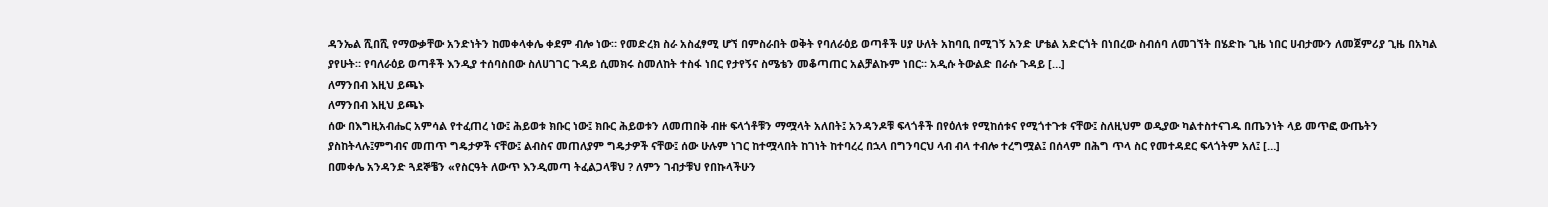ዳንኤል ሺበሺ የማውቃቸው አንድነትን ከመቀላቀሌ ቀደም ብሎ ነው። የመድረክ ስራ አስፈፃሚ ሆኘ በምስራበት ወቅት የባለራዕይ ወጣቶች ሀያ ሁለት አከባቢ በሚገኝ አንድ ሆቴል አድርጎት በነበረው ስብሰባ ለመገኘት በሄድኩ ጊዜ ነበር ሀብታሙን ለመጀምሪያ ጊዜ በአካል ያየሁት። የባለራዕይ ወጣቶች እንዲያ ተሰባስበው ስለሀገገር ጉዳይ ሲመክሩ ስመለከት ተስፋ ነበር የታየኝና ስሜቴን መቆጣጠር አልቻልኩም ነበር። አዲሱ ትውልድ በራሱ ጉዳይ […]
ለማንበብ እዚህ ይጫኑ
ለማንበብ እዚህ ይጫኑ
ሰው በእግዚአብሔር አምሳል የተፈጠረ ነው፤ ሕይወቱ ክቡር ነው፤ ክቡር ሕይወቱን ለመጠበቅ ብዙ ፍላጎቶቹን ማሟላት አለበት፤ አንዳንዶቹ ፍላጎቶች በየዕለቱ የሚከሰቱና የሚጎተጉቱ ናቸው፤ ስለዚህም ወዲያው ካልተስተናገዱ በጤንነት ላይ መጥፎ ውጤትን ያስከትላሉ፤ምግብና መጠጥ ግዴታዎች ናቸው፤ ልብስና መጠለያም ግዴታዎች ናቸው፤ ሰው ሁሉም ነገር ከተሟላበት ከገነት ከተባረረ በኋላ በግንባርህ ላብ ብላ ተብሎ ተረግሟል፤ በሰላም በሕግ ጥላ ስር የመተዳደር ፍላጎትም አለ፤ […]
በመቀሌ አንዳንድ ጓደኞቼን «የስርዓት ለውጥ እንዲመጣ ትፈልጋላቹህ ? ለምን ገብታቹህ የበኩላችሁን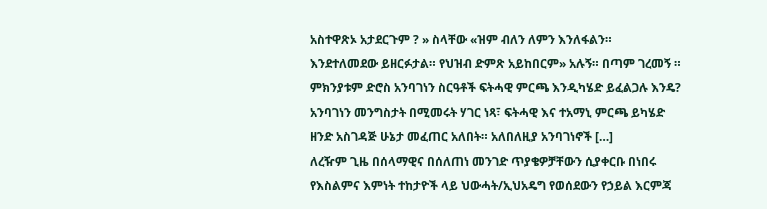አስተዋጽኦ አታደርጉም ? » ስላቸው «ዝም ብለን ለምን እንለፋልን። እንደተለመደው ይዘርፉታል። የህዝብ ድምጽ አይከበርም» አሉኝ። በጣም ገረመኝ ። ምክንያቱም ድሮስ አንባገነን ስርዓቶች ፍትሓዊ ምርጫ እንዲካሄድ ይፈልጋሉ እንዴ? አንባገነን መንግስታት በሚመሩት ሃገር ነጻ፣ ፍትሓዊ እና ተአማኒ ምርጫ ይካሄድ ዘንድ አስገዳጅ ሁኔታ መፈጠር አለበት። አለበለዚያ አንባገነኖች […]
ለረዥም ጊዜ በሰላማዊና በሰለጠነ መንገድ ጥያቄዎቻቸውን ሲያቀርቡ በነበሩ የእስልምና እምነት ተከታዮች ላይ ህውሓት/ኢህአዴግ የወሰደውን የኃይል እርምጃ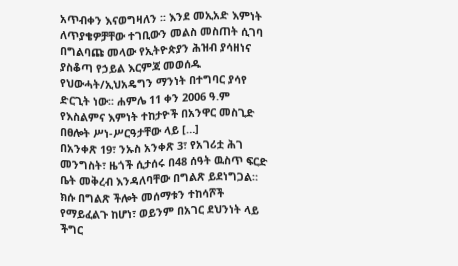አጥብቀን እናወግዛለን ፡፡ እንደ መኢአድ እምነት ለጥያቄዎቻቸው ተገቢውን መልስ መስጠት ሲገባ በግልባጩ መላው የኢትዮጵያን ሕዝብ ያሳዘነና ያስቆጣ የኃይል እርምጃ መወሰዱ የህውሓት/ኢህአዴግን ማንነት በተግባር ያሳየ ድርጊት ነው፡፡ ሐምሌ 11 ቀን 2006 ዓ.ም የእስልምና እምነት ተከታዮች በአንዋር መስጊድ በፀሎት ሥነ-ሥርዓታቸው ላይ […]
በአንቀጽ 19፣ ንኡስ አንቀጽ 3፣ የአገሪቷ ሕገ መንግስት፣ ዜጎች ሲታሰሩ በ48 ሰዓት ዉስጥ ፍርድ ቤት መቅረብ እንዳለባቸው በግልጽ ይደነግጋል። ክሱ በግልጽ ችሎት መሰማቱን ተከሳሾች የማይፈልጉ ከሆነ፣ ወይንም በአገር ደህንነት ላይ ችግር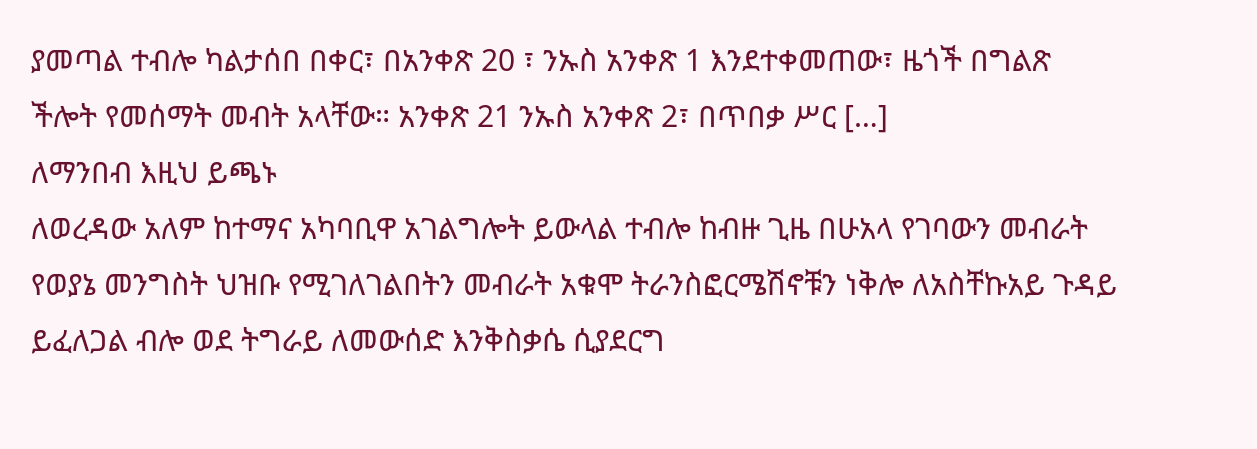ያመጣል ተብሎ ካልታሰበ በቀር፣ በአንቀጽ 20 ፣ ንኡስ አንቀጽ 1 እንደተቀመጠው፣ ዜጎች በግልጽ ችሎት የመሰማት መብት አላቸው። አንቀጽ 21 ንኡስ አንቀጽ 2፣ በጥበቃ ሥር […]
ለማንበብ እዚህ ይጫኑ
ለወረዳው አለም ከተማና አካባቢዋ አገልግሎት ይውላል ተብሎ ከብዙ ጊዜ በሁአላ የገባውን መብራት የወያኔ መንግስት ህዝቡ የሚገለገልበትን መብራት አቁሞ ትራንስፎርሜሽኖቹን ነቅሎ ለአስቸኩአይ ጉዳይ ይፈለጋል ብሎ ወደ ትግራይ ለመውሰድ እንቅስቃሴ ሲያደርግ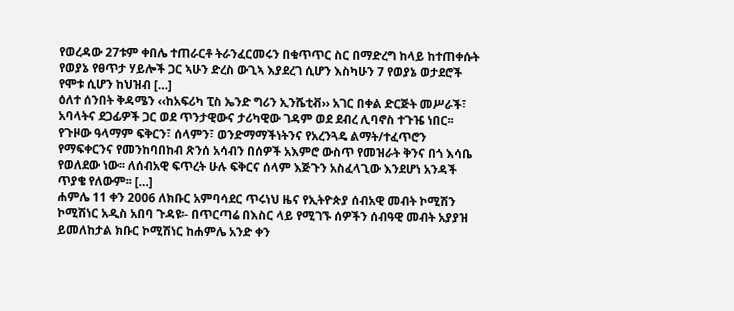የወረዳው 27ቱም ቀበሌ ተጠራርቶ ትራንፈርመሩን በቁጥጥር ስር በማድረግ ከላይ ከተጠቀሱት የወያኔ የፀጥታ ሃይሎች ጋር ኣሁን ድረስ ውጊኣ እያደረገ ሲሆን እስካሁን 7 የወያኔ ወታደሮች የሞቱ ሲሆን ከህዝብ […]
ዕለተ ሰንበት ቅዳሜን ‹‹ከአፍሪካ ፒስ ኤንድ ግሪን ኢንሼቲቭ›› አገር በቀል ድርጅት መሥራች፣ አባላትና ደጋፊዎች ጋር ወደ ጥንታዊውና ታሪካዊው ገዳም ወደ ደብረ ሊባኖስ ተጉዤ ነበር፡፡ የጉዞው ዓላማም ፍቅርን፣ ሰላምን፣ ወንድማማችነትንና የአረንጓዴ ልማት/ተፈጥሮን የማፍቀርንና የመንከባበከብ ጽንሰ አሳብን በሰዎች አእምሮ ውስጥ የመዝራት ቅንና በጎ እሳቤ የወለደው ነው፡፡ ለሰብአዊ ፍጥረት ሁሉ ፍቅርና ሰላም እጅጉን አስፈላጊው እንደሆነ አንዳች ጥያቄ የለውም፡፡ […]
ሐምሌ 11 ቀን 2006 ለክቡር አምባሳደር ጥሩነህ ዜና የኢትዮጵያ ሰብአዊ መብት ኮሚሽን ኮሚሽነር አዲስ አበባ ጉዳዩ፡- በጥርጣሬ በእስር ላይ የሚገኙ ሰዎችን ሰብዓዊ መብት አያያዝ ይመለከታል ክቡር ኮሚሽነር ከሐምሌ አንድ ቀን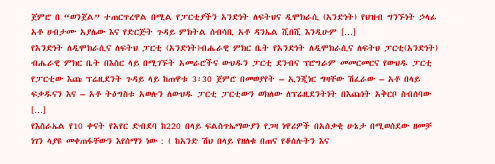ጀምሮ በ “ወንጀል” ተጠርጥረዋል በሚል የፓርቲያችን አንድነት ለፍትህና ዲሞክራሲ (አንድነት) የህዝብ ግንኙነት ኃላፊ አቶ ሀብታሙ አያሌው እና የድርጅት ጉዳይ ምክትል ሰብሳቢ አቶ ዳንኤል ሺበሺ እንዲሁም […]
የአንድነት ለዲሞክራሲና ለፍትህ ፓርቲ (አንድነት)ብሔራዊ ምክር ቤት የአንድነት ለዲሞክራሲና ለፍትህ ፓርቲ(አንድነት) ብሔራዊ ምክር ቤት በእስር ላይ በሚገኙት አመራሮችና ውህዱን ፓርቲ ደንብና ፕሮግራም መመርመርና የውህዱ ፓርቲ የፓርቲው እጩ ፕሬዚደንት ጉዳይ ላይ ከጠዋቱ 3፡30 ጀምሮ በመወያየት – ኢንጂነር ግዛቸው ሽፈራው – አቶ በላይ ፍቃዱናን እና – አቶ ትዕግስቱ አወሉን ለውህዱ ፓርቲ ፓርቲውን ወክለው ለፕሬዚደንትነት በእጩነት አቅርቦ ስብሰባው […]
የእስራኤል የ10 ቀናት የአየር ድብደባ ከ220 በላይ ፍልስጥኤማውያን የጋዛ ነዋሪዎች በአሰቃቂ ሁኔታ በሚወሰደው ዘመቻ ነገን ላያዩ መቀጠፋቸውን እየሰማን ነው : ( ከአንድ ሽህ በላይ የዘለቁ በጠና የቆሰሉትን እና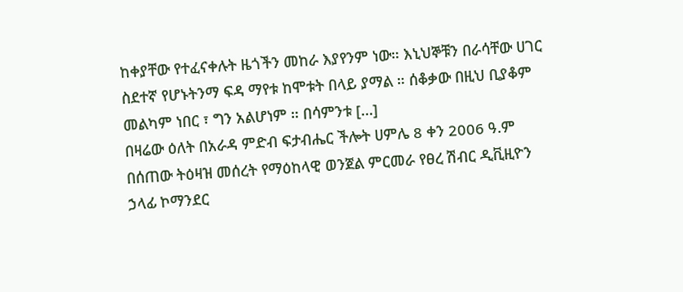ከቀያቸው የተፈናቀሉት ዜጎችን መከራ እያየንም ነው። እኒህኞቹን በራሳቸው ሀገር ስደተኛ የሆኑትንማ ፍዳ ማየቱ ከሞቱት በላይ ያማል ። ሰቆቃው በዚህ ቢያቆም መልካም ነበር ፣ ግን አልሆነም ። በሳምንቱ […]
በዛሬው ዕለት በአራዳ ምድብ ፍታብሔር ችሎት ሀምሌ 8 ቀን 2006 ዓ.ም በሰጠው ትዕዛዝ መሰረት የማዕከላዊ ወንጀል ምርመራ የፀረ ሽብር ዲቪዚዮን ኃላፊ ኮማንደር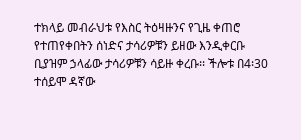ተክላይ መብራህቱ የእስር ትዕዛዙንና የጊዜ ቀጠሮ የተጠየቀበትን ሰነድና ታሳሪዎቹን ይዘው እንዲቀርቡ ቢያዝም ኃላፊው ታሳሪዎቹን ሳይዙ ቀረቡ፡፡ ችሎቱ በ4፡30 ተሰይሞ ዳኛው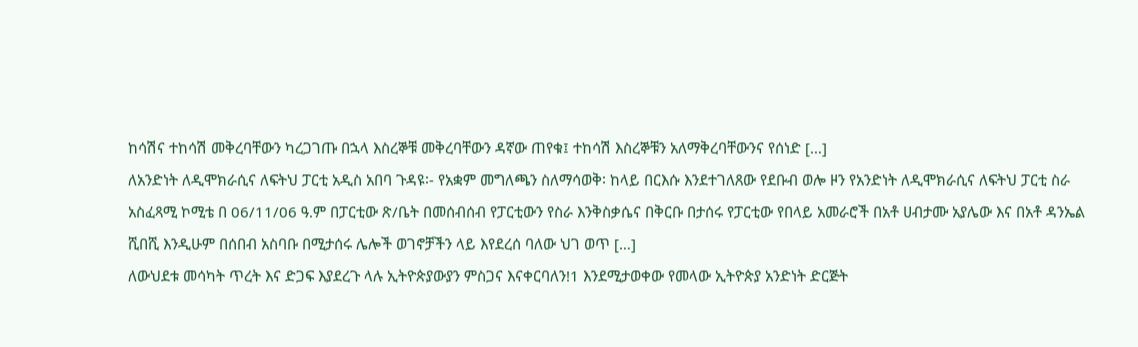ከሳሽና ተከሳሽ መቅረባቸውን ካረጋገጡ በኋላ እስረኞቹ መቅረባቸውን ዳኛው ጠየቁ፤ ተከሳሽ እስረኞቹን አለማቅረባቸውንና የሰነድ […]
ለአንድነት ለዲሞክራሲና ለፍትህ ፓርቲ አዲስ አበባ ጉዳዩ፡- የአቋም መግለጫን ስለማሳወቅ፡ ከላይ በርእሱ እንደተገለጸው የደቡብ ወሎ ዞን የአንድነት ለዲሞክራሲና ለፍትህ ፓርቲ ስራ አስፈጻሚ ኮሚቴ በ 06/11/06 ዓ.ም በፓርቲው ጽ/ቤት በመሰብሰብ የፓርቲውን የስራ እንቅስቃሴና በቅርቡ በታሰሩ የፓርቲው የበላይ አመራሮች በአቶ ሀብታሙ አያሌው እና በአቶ ዳንኤል ሺበሺ እንዲሁም በሰበብ አስባቡ በሚታሰሩ ሌሎች ወገኖቻችን ላይ እየደረሰ ባለው ህገ ወጥ […]
ለውህደቱ መሳካት ጥረት እና ድጋፍ እያደረጉ ላሉ ኢትዮጵያውያን ምስጋና እናቀርባለን!1 እንደሚታወቀው የመላው ኢትዮጵያ አንድነት ድርጅት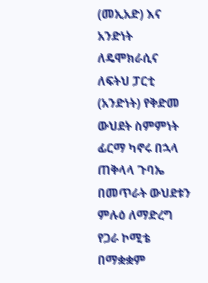(መኢአድ) እና አንድነት ለዴሞክራሲና ለፍትህ ፓርቲ (አንድነት) የቅድመ ውህደት ስምምነት ፊርማ ካኖሩ በኋላ ጠቅላላ ጉባኤ በመጥራት ውህደቱን ምሉዕ ለማድረግ የጋራ ኮሚቴ በማቋቋም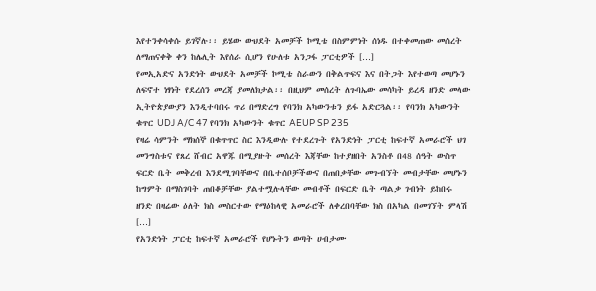እየተንቀሳቀሱ ይገኛሉ፡፡ ይሄው ውህደት አመቻች ኮሚቴ በስምምነት ሰነዱ በተቀመጠው መሰረት ለማጠናቀቅ ቀን ከሌሊት እየሰራ ሲሆን የሁለቱ አንጋፋ ፓርቲዎች […]
የመኢአድና አንድነት ውህደት አመቻች ኮሚቴ ስራውን በቅልጥፍና እና በትጋት እየተወጣ መሆኑን ለፍኖተ ነፃነት የደረሰን መረጃ ያመለክታል፡፡ በዚህም መሰረት ለጉባኤው መሳካት ይረዳ ዘንድ መላው ኢትዮጵያውያን እንዲተባበሩ ጥሪ በማድረግ የባንክ አካውንቱን ይፋ አድርጓል፡፡ የባንክ አካውንት ቁጥር UDJ A/C 47 የባንክ አካውንት ቁጥር AEUP SP 235
የዛሬ ሳምንት ማክሰኞ በቁጥጥር ስር እንዲውሉ የተደረጉት የአንድነት ፓርቲ ከፍተኛ አመራሮች ህገ መንግስቱና የጸረ ሸብር አዋጁ በሚያዙት መሰረት እጃቸው ከተያዘበት አንስቶ በ48 ሰዓት ውስጥ ፍርድ ቤት መቅረብ እንደሚገባቸውና በቤተሰቦቻችውና በጠበቃቸው መጉብኘት መብታቸው መሆኑን ከግምት በማስገባት ጠበቆቻቸው ያልተሟሉላቸው መብቶች በፍርድ ቤት ጣልቃ ገብነት ይከበሩ ዘንድ በዛሬው ዕለት ክስ መስርተው የማዕከላዊ አመራሮች ለቀረበባቸው ክስ በአካል በመገኘት ምላሽ […]
የአንድነት ፓርቲ ከፍተኛ አመራሮች የሆኑትን ወጣት ሀብታሙ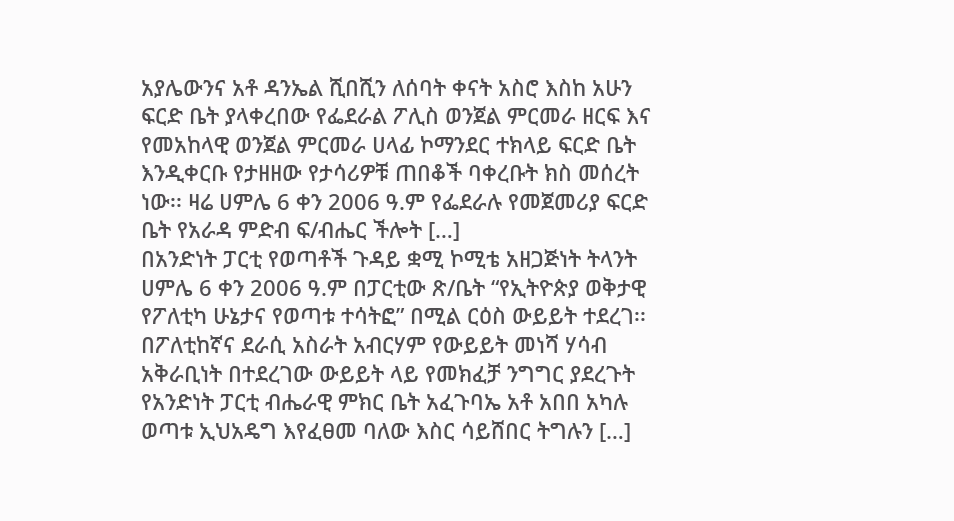አያሌውንና አቶ ዳንኤል ሺበሺን ለሰባት ቀናት አስሮ እስከ አሁን ፍርድ ቤት ያላቀረበው የፌደራል ፖሊስ ወንጀል ምርመራ ዘርፍ እና የመአከላዊ ወንጀል ምርመራ ሀላፊ ኮማንደር ተክላይ ፍርድ ቤት እንዲቀርቡ የታዘዘው የታሳሪዎቹ ጠበቆች ባቀረቡት ክስ መሰረት ነው፡፡ ዛሬ ሀምሌ 6 ቀን 2006 ዓ.ም የፌደራሉ የመጀመሪያ ፍርድ ቤት የአራዳ ምድብ ፍ/ብሔር ችሎት […]
በአንድነት ፓርቲ የወጣቶች ጉዳይ ቋሚ ኮሚቴ አዘጋጅነት ትላንት ሀምሌ 6 ቀን 2006 ዓ.ም በፓርቲው ጽ/ቤት “የኢትዮጵያ ወቅታዊ የፖለቲካ ሁኔታና የወጣቱ ተሳትፎ” በሚል ርዕስ ውይይት ተደረገ፡፡ በፖለቲከኛና ደራሲ አስራት አብርሃም የውይይት መነሻ ሃሳብ አቅራቢነት በተደረገው ውይይት ላይ የመክፈቻ ንግግር ያደረጉት የአንድነት ፓርቲ ብሔራዊ ምክር ቤት አፈጉባኤ አቶ አበበ አካሉ ወጣቱ ኢህአዴግ እየፈፀመ ባለው እስር ሳይሸበር ትግሉን […]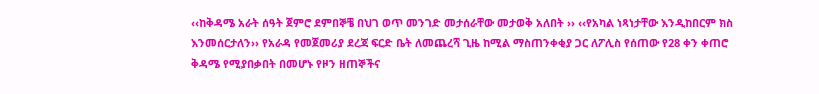‹‹ከቅዳሜ አራት ሰዓት ጀምሮ ደምበኞቼ በህገ ወጥ መንገድ መታሰራቸው መታወቅ አለበት ›› ‹‹የአካል ነጻነታቸው እንዲከበርም ክስ እንመሰርታለን›› የአራዳ የመጀመሪያ ደረጃ ፍርድ ቤት ለመጨረሻ ጊዜ ከሚል ማስጠንቀቂያ ጋር ለፖሊስ የሰጠው የ28 ቀን ቀጠሮ ቅዳሜ የሚያበቃበት በመሆኑ የዞን ዘጠኞችና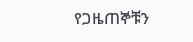የጋዜጠኞቹን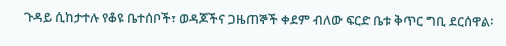ጉዳይ ሲከታተሉ የቆዩ ቤተሰቦች፣ ወዳጆችና ጋዜጠኞች ቀደም ብለው ፍርድ ቤቱ ቅጥር ግቢ ደርሰዋል፡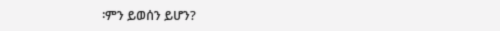፡ምን ይወሰን ይሆን?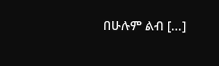በሁሉም ልብ […]